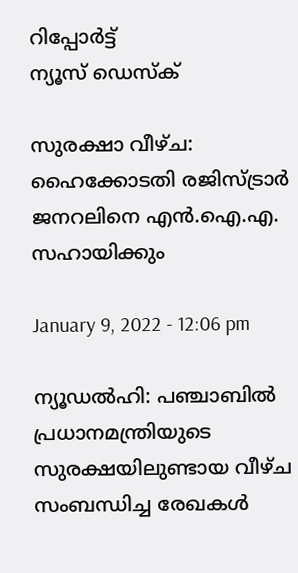റിപ്പോര്‍ട്ട്
ന്യൂസ് ഡെസ്ക്

സുരക്ഷാ വീഴ്ച: ഹൈക്കോടതി രജിസ്ട്രാര്‍ ജനറലിനെ എന്‍.ഐ.എ. സഹായിക്കും

January 9, 2022 - 12:06 pm

ന്യൂഡല്‍ഹി: പഞ്ചാബില്‍ പ്രധാനമന്ത്രിയുടെ സുരക്ഷയിലുണ്ടായ വീഴ്ച സംബന്ധിച്ച രേഖകള്‍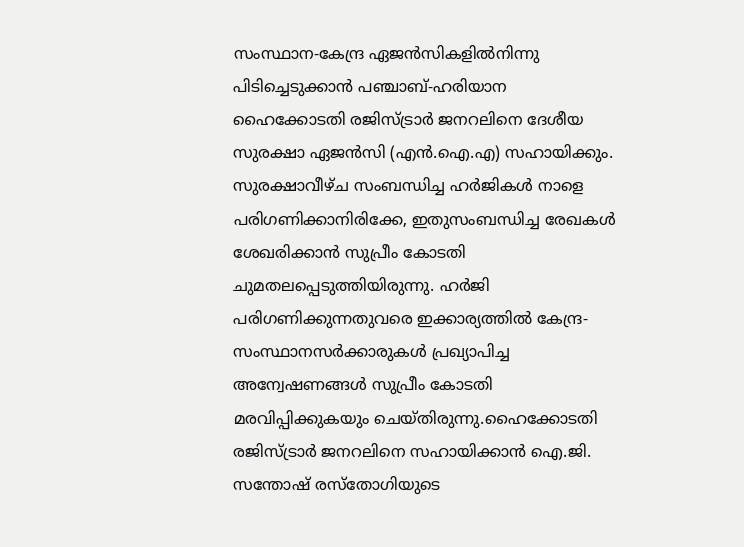സംസ്ഥാന-കേന്ദ്ര ഏജന്‍സികളില്‍നിന്നു പിടിച്ചെടുക്കാന്‍ പഞ്ചാബ്-ഹരിയാന ഹൈക്കോടതി രജിസ്ട്രാര്‍ ജനറലിനെ ദേശീയ സുരക്ഷാ ഏജന്‍സി (എന്‍.ഐ.എ) സഹായിക്കും. സുരക്ഷാവീഴ്ച സംബന്ധിച്ച ഹര്‍ജികള്‍ നാളെ പരിഗണിക്കാനിരിക്കേ, ഇതുസംബന്ധിച്ച രേഖകള്‍ ശേഖരിക്കാന്‍ സുപ്രീം കോടതി ചുമതലപ്പെടുത്തിയിരുന്നു. ഹര്‍ജി പരിഗണിക്കുന്നതുവരെ ഇക്കാര്യത്തില്‍ കേന്ദ്ര-സംസ്ഥാനസര്‍ക്കാരുകള്‍ പ്രഖ്യാപിച്ച അന്വേഷണങ്ങള്‍ സുപ്രീം കോടതി മരവിപ്പിക്കുകയും ചെയ്തിരുന്നു.ഹൈക്കോടതി രജിസ്ട്രാര്‍ ജനറലിനെ സഹായിക്കാന്‍ ഐ.ജി. സന്തോഷ് രസ്തോഗിയുടെ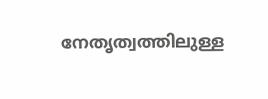നേതൃത്വത്തിലുള്ള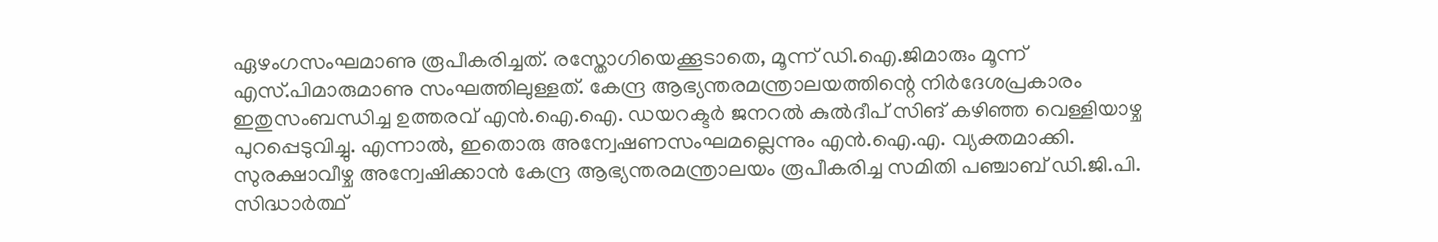ഏഴംഗസംഘമാണു രൂപീകരിച്ചത്. രസ്തോഗിയെക്കൂടാതെ, മൂന്ന് ഡി.ഐ.ജിമാരും മൂന്ന് എസ്.പിമാരുമാണു സംഘത്തിലുള്ളത്. കേന്ദ്ര ആഭ്യന്തരമന്ത്രാലയത്തിന്റെ നിര്‍ദേശപ്രകാരം ഇതുസംബന്ധിച്ച ഉത്തരവ് എന്‍.ഐ.ഐ. ഡയറക്ടര്‍ ജനറല്‍ കുല്‍ദീപ് സിങ് കഴിഞ്ഞ വെള്ളിയാഴ്ച പുറപ്പെടുവിച്ചു. എന്നാല്‍, ഇതൊരു അന്വേഷണസംഘമല്ലെന്നും എന്‍.ഐ.എ. വ്യക്തമാക്കി.
സുരക്ഷാവീഴ്ച അന്വേഷിക്കാന്‍ കേന്ദ്ര ആഭ്യന്തരമന്ത്രാലയം രൂപീകരിച്ച സമിതി പഞ്ചാബ് ഡി.ജി.പി. സിദ്ധാര്‍ത്ഥ്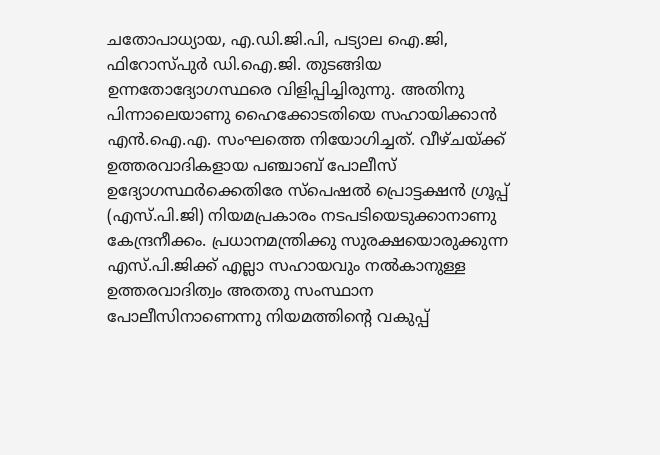ചതോപാധ്യായ, എ.ഡി.ജി.പി, പട്യാല ഐ.ജി, ഫിറോസ്പുര്‍ ഡി.ഐ.ജി. തുടങ്ങിയ ഉന്നതോദ്യോഗസ്ഥരെ വിളിപ്പിച്ചിരുന്നു. അതിനു പിന്നാലെയാണു ഹൈക്കോടതിയെ സഹായിക്കാന്‍ എന്‍.ഐ.എ. സംഘത്തെ നിയോഗിച്ചത്. വീഴ്ചയ്ക്ക് ഉത്തരവാദികളായ പഞ്ചാബ് പോലീസ് ഉദ്യോഗസ്ഥര്‍ക്കെതിരേ സ്പെഷല്‍ പ്രൊട്ടക്ഷന്‍ ഗ്രൂപ്പ് (എസ്.പി.ജി) നിയമപ്രകാരം നടപടിയെടുക്കാനാണു കേന്ദ്രനീക്കം. പ്രധാനമന്ത്രിക്കു സുരക്ഷയൊരുക്കുന്ന എസ്.പി.ജിക്ക് എല്ലാ സഹായവും നല്‍കാനുള്ള ഉത്തരവാദിത്വം അതതു സംസ്ഥാന പോലീസിനാണെന്നു നിയമത്തിന്റെ വകുപ്പ്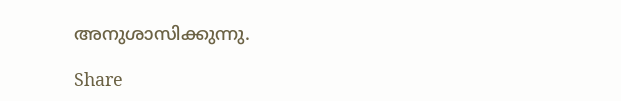അനുശാസിക്കുന്നു.

Share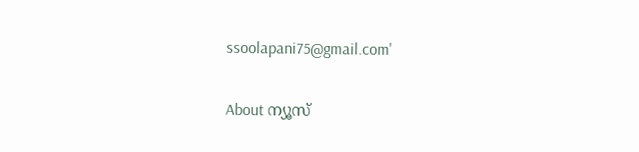ssoolapani75@gmail.com'

About ന്യൂസ്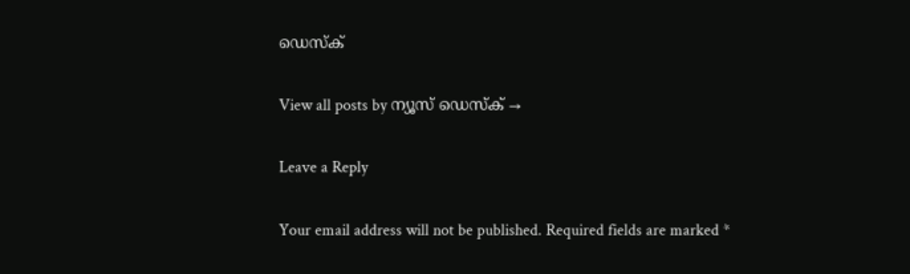ഡെസ്ക്

View all posts by ന്യൂസ് ഡെസ്ക് →

Leave a Reply

Your email address will not be published. Required fields are marked *